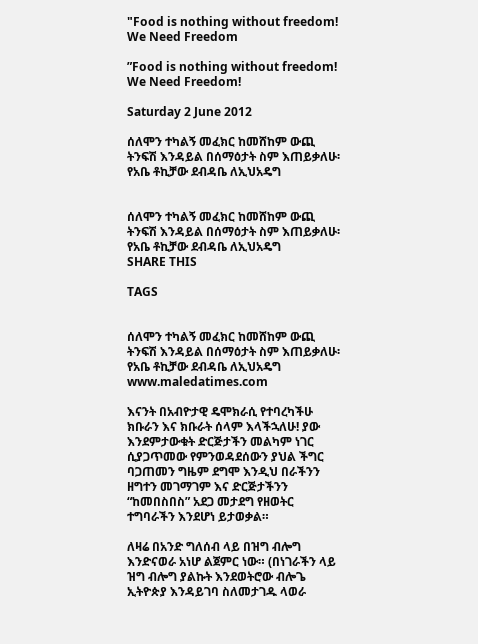"Food is nothing without freedom! We Need Freedom

”Food is nothing without freedom! We Need Freedom!

Saturday 2 June 2012

ሰለሞን ተካልኝ መፈክር ከመሸከም ውጪ ትንፍሽ እንዳይል በሰማዕታት ስም እጠይቃለሁ፡ የአቤ ቶኪቻው ደብዳቤ ለኢህአዴግ


ሰለሞን ተካልኝ መፈክር ከመሸከም ውጪ ትንፍሽ እንዳይል በሰማዕታት ስም እጠይቃለሁ፡ የአቤ ቶኪቻው ደብዳቤ ለኢህአዴግ
SHARE THIS

TAGS


ሰለሞን ተካልኝ መፈክር ከመሸከም ውጪ ትንፍሽ እንዳይል በሰማዕታት ስም እጠይቃለሁ፡ የአቤ ቶኪቻው ደብዳቤ ለኢህአዴግ www.maledatimes.com

እናንት በአብዮታዊ ዴሞክራሲ የተባረካችሁ ክቡራን እና ክቡራት ሰላም እላችኋለሁ! ያው እንደምታውቁት ድርጅታችን መልካም ነገር ሲያጋጥመው የምንወዳደሰውን ያህል ችግር ባጋጠመን ግዜም ደግሞ እንዲህ በራችንን ዘግተን መገማገም እና ድርጅታችንን “ከመበስበስ” አደጋ መታደግ የዘወትር ተግባራችን እንደሆነ ይታወቃል።

ለዛሬ በአንድ ግለሰብ ላይ በዝግ ብሎግ እንድናወራ አነሆ ልጀምር ነው። (በነገራችን ላይ ዝግ ብሎግ ያልኩት እንደወትሮው ብሎጌ ኢትዮጵያ እንዳይገባ ስለመታገዱ ላወራ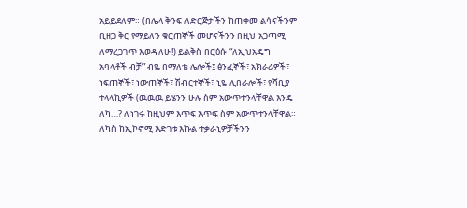አይይደለም። (በሌላ ቅንፍ ለድርጅታችን ከጠቀመ ልሳናችንም ቢዘጋ ቅር የማይለን ቁርጠኞች መሆናችንን በዚህ አጋጣሚ ለማረጋገጥ እወዳለሁ!) ይልቅስ በርዕሱ “ለኢህአዴግ አባላቶች ብቻ” ብዬ በማለቴ ሌሎች፤ ፅንፈኞች፣ አክራሪዎች፣ ነፍጠኞች፣ ነውጠኞች፣ ሽብርተኞች፣ ኒዬ ሊበራሎች፣ የሻቢያ ተላላኪዎች (ዉዉዉ ይሄንን ሁሉ ስም አውጥተንላቸዋል እንዴ ለካ…? ለነገሩ ከዚህም እጥፍ እጥፍ ስም አውጥተንላቸዋል። ለካስ ከኢኮኖሚ እድገቱ እኩል ተቃራኒዎቻችንን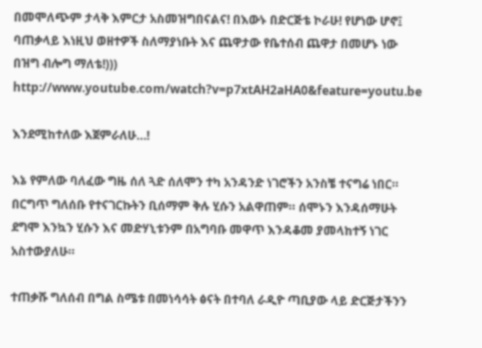በመሞለጭም ታላቅ እምርታ አስመዝግበናልና! በእውኑ በድርጅቴ ኮራሁ! የሆነው ሆኖ፤ ባጠቃላይ እነዚህ ወዘተዎች ስለማያነቡት እና ጨዋታው የቤተሰብ ጨዋታ በመሆኑ ነው በዝግ ብሎግ ማለቴ!)))
http://www.youtube.com/watch?v=p7xtAH2aHA0&feature=youtu.be

እንደሚከተለው እጀምራለሁ…!

እኔ የምለው ባለፈው ግዜ ሰለ ጓድ ሰለሞን ተካ አንዳንድ ነገሮችን አንስቼ ተናግሬ ነበር። በርግጥ ግለሰቡ የተናገርኩትን ቢሰማም ቅሉ ሂሱን አልዋጠም። ሰሞኑን እንዳሰማሁት ደግሞ እንኳን ሂሱን እና መድሃኒቱንም በአግባቡ መዋጥ እንዳቆመ ያመላከተኝ ነገር አስተውያለሁ።

ተጠቃሹ ግለሰብ በግል ስሜቱ በመነሳሳት ፅናት በተባለ ራዲዮ ጣቢያው ላይ ድርጅታችንን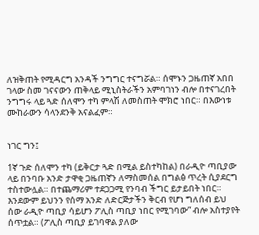ለዝቅጠት የሚዳርግ አንዳች ንግግር ተናግሯል። ሰሞኑን ጋዜጠኛ አበበ ገላው ስመ ገናናውን ጠቅላይ ሚኒስትራችን አምባገነን ብሎ በተናገረበት ንግግሩ ላይ ጓድ ሰለሞን ተካ ምላሽ ለመስጠት ሞክሮ ነበር። በእውነቱ ሙከራውን ሳላንደንቅ አናልፈም።


ነገር ግን፤

1ኛ ጉድ ሰለሞን ተካ (ይቅርታ ጓድ በሚል ይስተካከል) በራዲዮ ጣቢያው ላይ በንባቡ አንድ ታዋቂ ጋዜጠኛን ለማስመሰል በግልፅ ጥረት ሲያደርግ ተስተውሏል። በተጨማሪም ተደጋጋሚ የንባብ ችግር ይታይበት ነበር። እንደውም ይህንን የሰማ አንድ ለድርጅታችን ቅርብ የሆነ ግለሰብ ይህ ሰው ራዲዮ ጣቢያ ሳይሆን ፖሊስ ጣቢያ ነበር የሚገባው” ብሎ አስተያየት ሰጥቷል። (ፖሊስ ጣቢያ ይገባዋል ያለው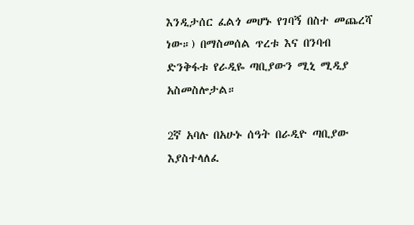እንዲታሰር ፈልጎ መሆኑ የገባኝ በስተ መጨረሻ ነው።) በማስመሰል ጥረቱ እና በንባብ ድንቅፋቱ የራዲዬ ጣቢያውን ሚኒ ሚዲያ አስመስሎታል።

2ኛ አባሉ በአሁኑ ሰዓት በራዲዮ ጣቢያው እያስተላለፈ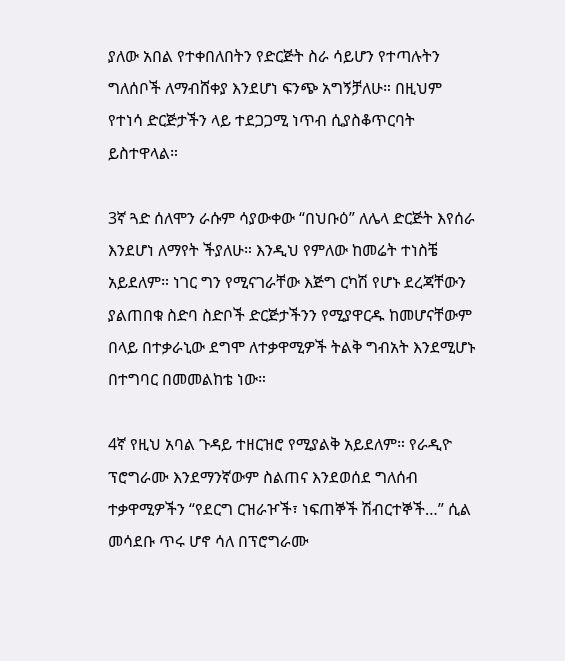ያለው አበል የተቀበለበትን የድርጅት ስራ ሳይሆን የተጣሉትን ግለሰቦች ለማብሸቀያ እንደሆነ ፍንጭ አግኝቻለሁ። በዚህም የተነሳ ድርጅታችን ላይ ተደጋጋሚ ነጥብ ሲያስቆጥርባት ይስተዋላል።

3ኛ ጓድ ሰለሞን ራሱም ሳያውቀው “በህቡዕ” ለሌላ ድርጅት እየሰራ እንደሆነ ለማየት ችያለሁ። እንዲህ የምለው ከመሬት ተነስቼ አይደለም። ነገር ግን የሚናገራቸው እጅግ ርካሽ የሆኑ ደረጃቸውን ያልጠበቁ ስድባ ስድቦች ድርጅታችንን የሚያዋርዱ ከመሆናቸውም በላይ በተቃራኒው ደግሞ ለተቃዋሚዎች ትልቅ ግብአት እንደሚሆኑ በተግባር በመመልከቴ ነው።

4ኛ የዚህ አባል ጉዳይ ተዘርዝሮ የሚያልቅ አይደለም። የራዲዮ ፕሮግራሙ እንደማንኛውም ስልጠና እንደወሰደ ግለሰብ ተቃዋሚዎችን “የደርግ ርዝራዦች፣ ነፍጠኞች ሽብርተኞች…” ሲል መሳደቡ ጥሩ ሆኖ ሳለ በፕሮግራሙ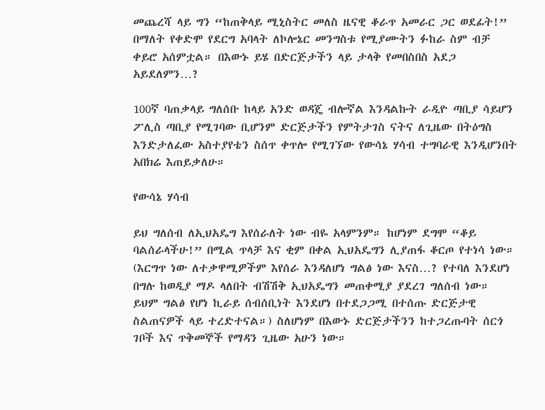መጨረሻ ላይ ግን “ከጠቅላይ ሚኒስትር መለስ ዜናዊ ቆራጥ አመራር ጋር ወደፊት!” በማለት የቀድሞ የደርግ አባላት ለኮሎኔር መንግስቱ የሚያሙትን ፉከራ ስም ብቻ ቀይሮ አሰምቷል። በእውኑ ይሄ በድርጅታችን ላይ ታላቅ የመበስበስ አደጋ አይደለምን…?

100ኛ ባጠቃላይ ግለሰቡ ከላይ አንድ ወዳጄ ብሎኛል እንዳልኩት ራዲዮ ጣቢያ ሳይሆን ፖሊስ ጣቢያ የሚገባው ቢሆንም ድርጅታችን የምትታገስ ናትና ለጊዜው በትዕግስ እንድታለፈው አስተያየቴን ስሰጥ ቀጥሎ የሚገኘው የውሳኔ ሃሳብ ተግባራዊ እንዲሆንበት አበክሬ እጠይቃለሁ።

የውሳኔ ሃሳብ

ይህ ግለሰብ ለኢህአዴግ እየሰራለት ነው ብዬ አላምንም። ከሆነም ደግሞ “ቆይ ባልሰራላችሁ!” በሚል ጥላቻ እና ቂም በቀል ኢህአዴግን ሊያጠፋ ቆርጦ የተነሳ ነው። (እርግጥ ነው ለተቃዋሚዎችም እየሰራ እንዳለሆነ ግልፅ ነው እናስ…? የተባለ እንደሆነ በግሉ ከወዲያ ማዶ ላለበት ብሽሽቅ ኢህአዴግን መጠቀሚያ ያደረገ ግለሰብ ነው። ይህም ግልፅ የሆነ ኪራይ ሰብሰቢነት እንደሆነ በተደጋጋሚ በተሰጡ ድርጅታዊ ስልጠናዎች ላይ ተረድተናል።) ስለሆነም በእውኑ ድርጅታችንን ከተጋረጡባት ሰርጎ ገቦች እና ጥቅመኞች የማዳን ጊዜው አሁን ነው።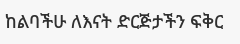ከልባችሁ ለእናት ድርጅታችን ፍቅር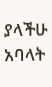ያላችሁ አባላት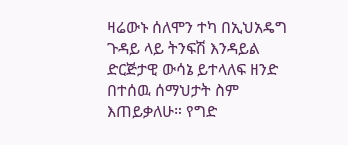ዛሬውኑ ሰለሞን ተካ በኢህአዴግ ጉዳይ ላይ ትንፍሽ እንዳይል ድርጅታዊ ውሳኔ ይተላለፍ ዘንድ በተሰዉ ሰማህታት ስም እጠይቃለሁ። የግድ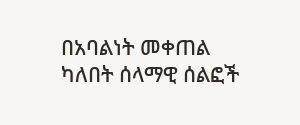በአባልነት መቀጠል ካለበት ሰላማዊ ሰልፎች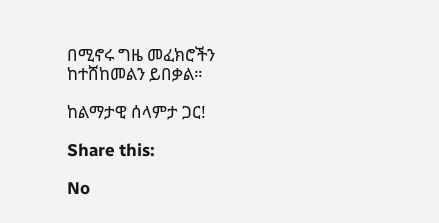በሚኖሩ ግዜ መፈክሮችን ከተሸከመልን ይበቃል።

ከልማታዊ ሰላምታ ጋር!

Share this:

No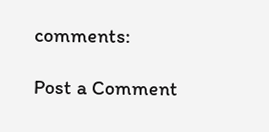comments:

Post a Comment